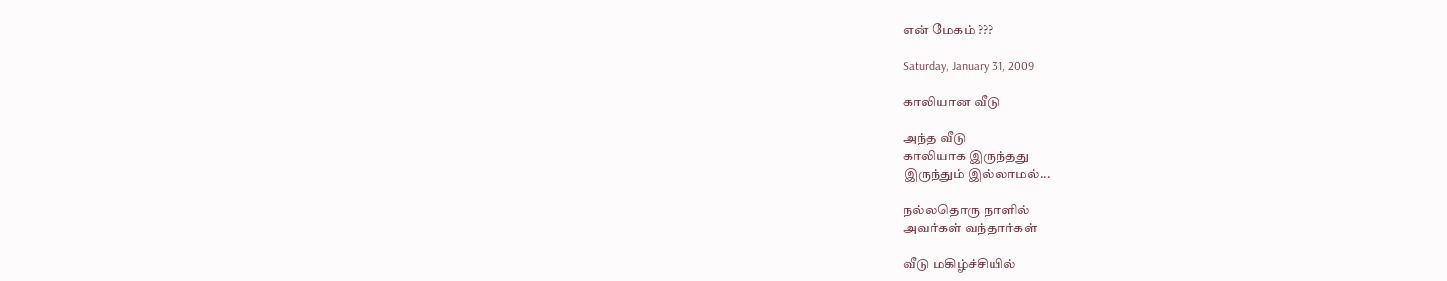என் மேகம் ???

Saturday, January 31, 2009

காலியான வீடு

அந்த வீடு
காலியாக இருந்தது
இருந்தும் இல்லாமல்...

நல்லதொரு நாளில்
அவர்கள் வந்தார்கள்

வீடு மகிழ்ச்சியில்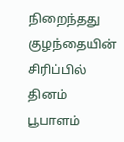நிறைந்தது
குழந்தையின் சிரிப்பில்
தினம் பூபாளம்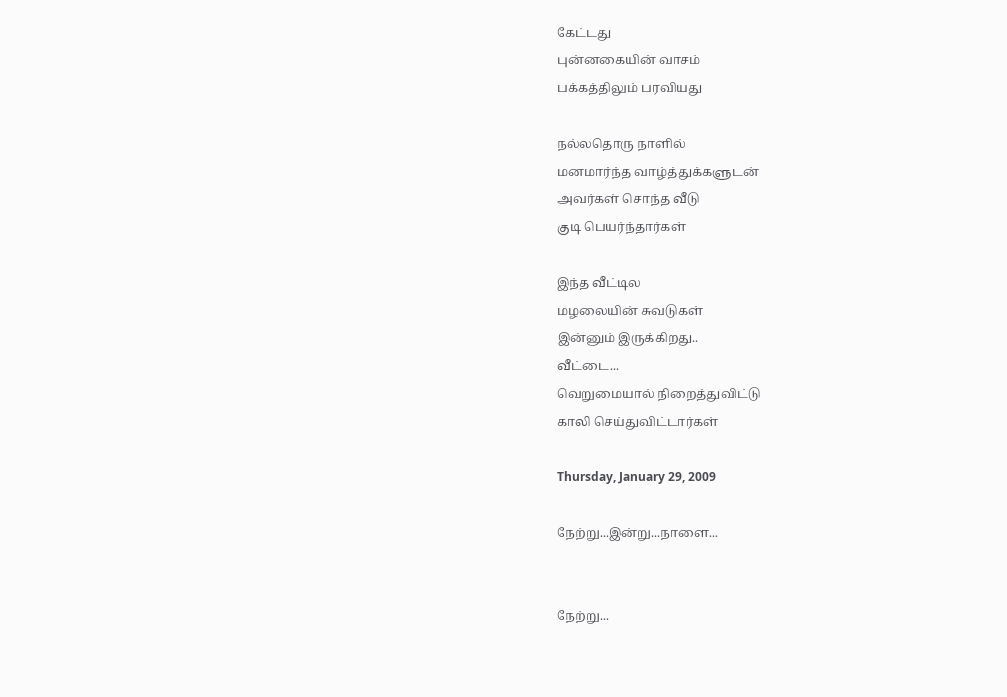கேட்டது
புன்னகையின் வாசம்
பக்கத்திலும் பரவியது

நல்லதொரு நாளில்
மனமார்ந்த வாழ்த்துக்களுடன்
அவர்கள் சொந்த வீடு
குடி பெயர்ந்தார்கள்

இந்த வீட்டில
மழலையின் சுவடுகள்
இன்னும் இருக்கிறது..
வீட்டை...
வெறுமையால் நிறைத்துவிட்டு
காலி செய்துவிட்டார்கள்

Thursday, January 29, 2009

நேற்று...இன்று...நாளை...


நேற்று...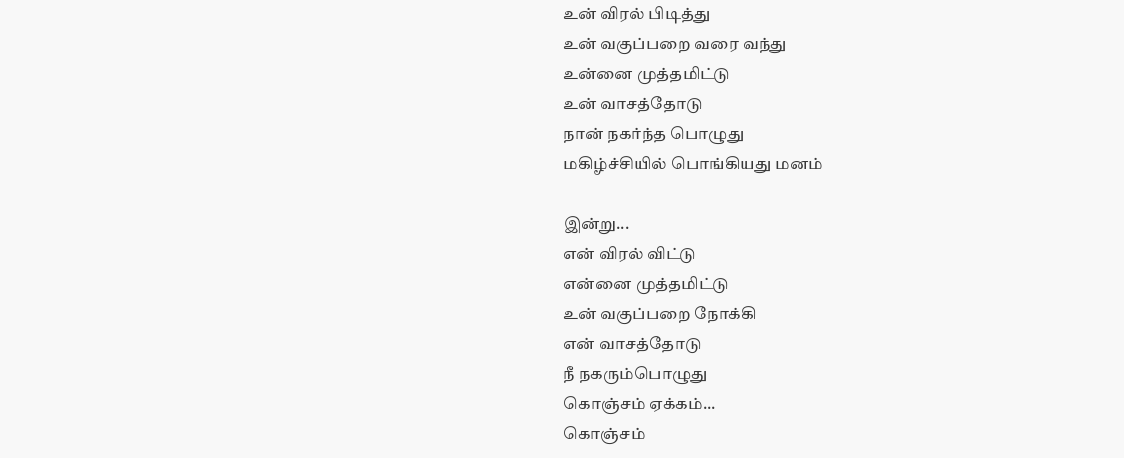உன் விரல் பிடித்து
உன் வகுப்பறை வரை வந்து
உன்னை முத்தமிட்டு
உன் வாசத்தோடு
நான் நகர்ந்த பொழுது
மகிழ்ச்சியில் பொங்கியது மனம்

இன்று...
என் விரல் விட்டு
என்னை முத்தமிட்டு
உன் வகுப்பறை நோக்கி
என் வாசத்தோடு
நீ நகரும்பொழுது
கொஞ்சம் ஏக்கம்...
கொஞ்சம்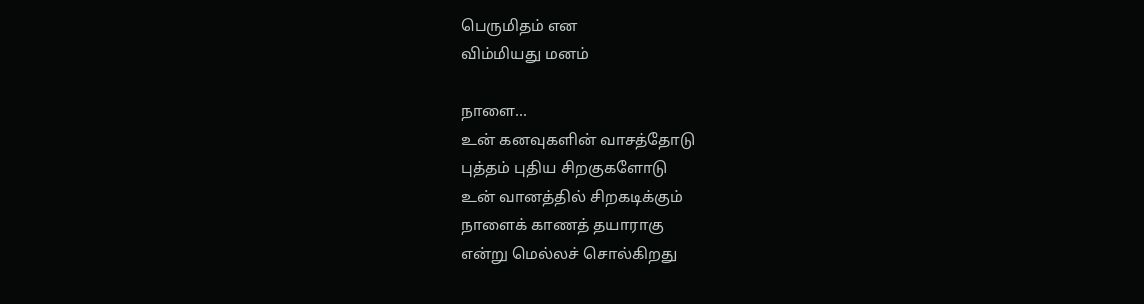பெருமிதம் என
விம்மியது மனம்

நாளை...
உன் கனவுகளின் வாசத்தோடு
புத்தம் புதிய சிறகுகளோடு
உன் வானத்தில் சிறகடிக்கும்
நாளைக் காணத் தயாராகு
என்று மெல்லச் சொல்கிறது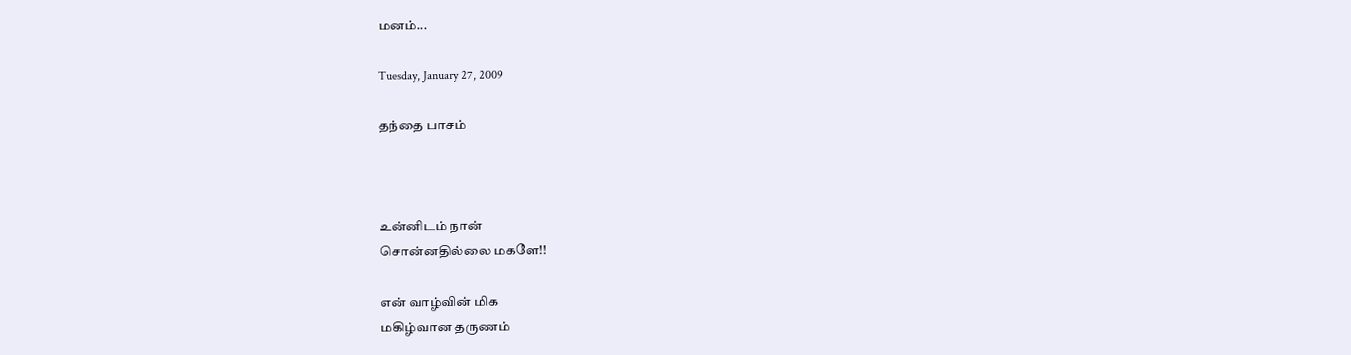மனம்...

Tuesday, January 27, 2009

தந்தை பாசம்



உன்னிடம் நான்
சொன்னதில்லை மகளே!!

என் வாழ்வின் மிக
மகிழ்வான தருணம்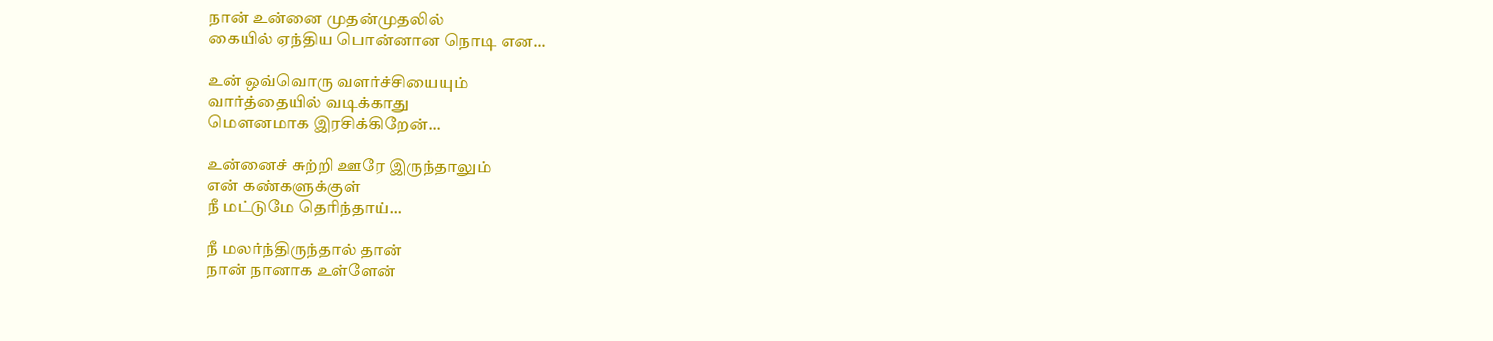நான் உன்னை முதன்முதலில்
கையில் ஏந்திய பொன்னான நொடி என...

உன் ஒவ்வொரு வளர்ச்சியையும்
வார்த்தையில் வடிக்காது
மெளனமாக இரசிக்கிறேன்...

உன்னைச் சுற்றி ஊரே இருந்தாலும்
என் கண்களுக்குள்
நீ மட்டுமே தெரிந்தாய்...

நீ மலர்ந்திருந்தால் தான்
நான் நானாக உள்ளேன்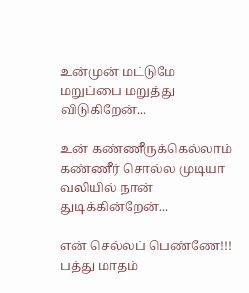உன்முன் மட்டுமே
மறுப்பை மறுத்து விடுகிறேன்...

உன் கண்ணீருக்கெல்லாம்
கண்ணீர் சொல்ல முடியா
வலியில் நான் துடிக்கின்றேன்...

என் செல்லப் பெண்ணே!!!
பத்து மாதம்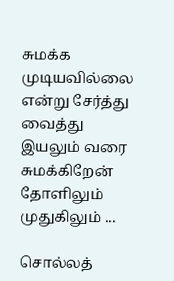சுமக்க முடியவில்லை
என்று சேர்த்து வைத்து
இயலும் வரை சுமக்கிறேன்
தோளிலும் முதுகிலும் ...

சொல்லத்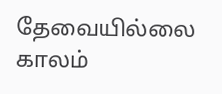தேவையில்லை
காலம்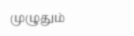முழுதும்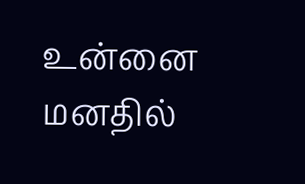உன்னை
மனதில்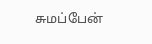சுமப்பேன்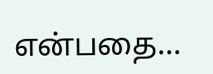என்பதை...